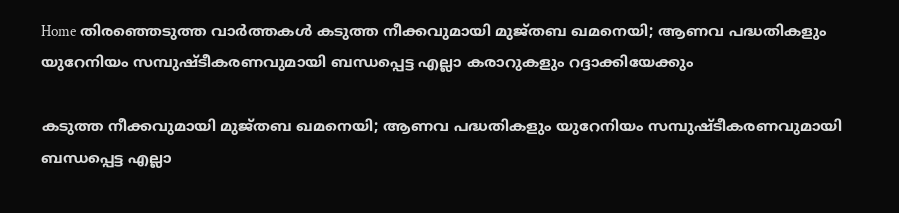Home തിരഞ്ഞെടുത്ത വാർത്തകൾ കടുത്ത നീക്കവുമായി മുജ്തബ ഖമനെയി; ആണവ പദ്ധതികളും യുറേനിയം സമ്പുഷ്ടീകരണവുമായി ബന്ധപ്പെട്ട എല്ലാ കരാറുകളും റദ്ദാക്കിയേക്കും

കടുത്ത നീക്കവുമായി മുജ്തബ ഖമനെയി; ആണവ പദ്ധതികളും യുറേനിയം സമ്പുഷ്ടീകരണവുമായി ബന്ധപ്പെട്ട എല്ലാ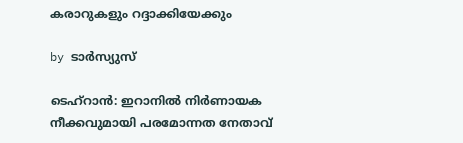കരാറുകളും റദ്ദാക്കിയേക്കും

by ടാർസ്യുസ്

ടെഹ്റാൻ: ഇറാനില്‍ നിർണായക നീക്കവുമായി പരമോന്നത നേതാവ്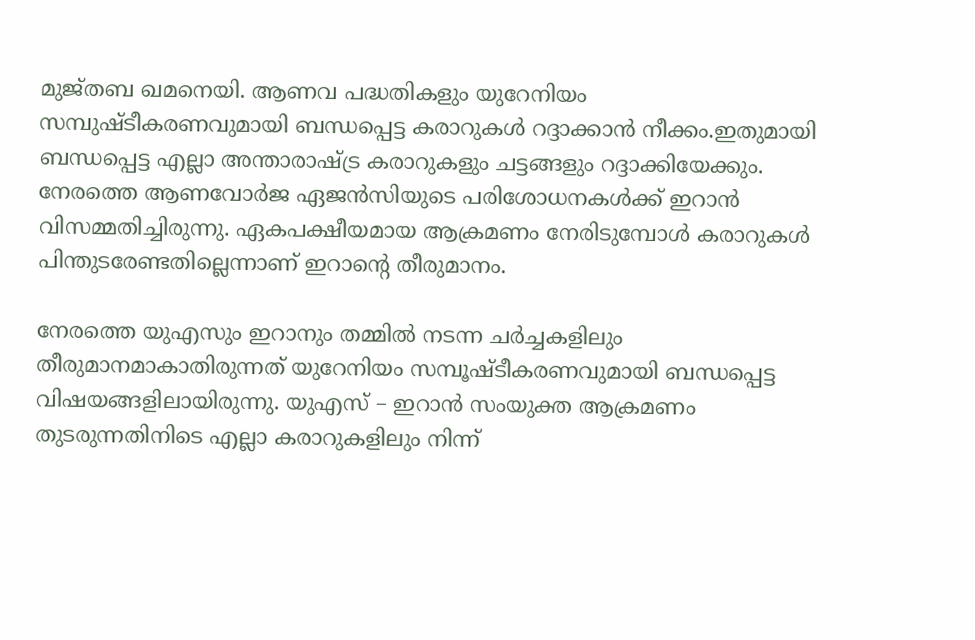മുജ്തബ ഖമനെയി. ആണവ പദ്ധതികളും യുറേനിയം സമ്പുഷ്ടീകരണവുമായി ബന്ധപ്പെട്ട കരാറുകള്‍ റദ്ദാക്കാൻ നീക്കം.ഇതുമായി ബന്ധപ്പെട്ട എല്ലാ അന്താരാഷ്ട്ര കരാറുകളും ചട്ടങ്ങളും റദ്ദാക്കിയേക്കും. നേരത്തെ ആണവോർജ ഏജൻസിയുടെ പരിശോധനകള്‍ക്ക് ഇറാൻ വിസമ്മതിച്ചിരുന്നു. ഏകപക്ഷീയമായ ആക്രമണം നേരിടുമ്പോള്‍ കരാറുകള്‍ പിന്തുടരേണ്ടതില്ലെന്നാണ് ഇറാന്‍റെ തീരുമാനം.

നേരത്തെ യുഎസും ഇറാനും തമ്മില്‍ നടന്ന ചർച്ചകളിലും തീരുമാനമാകാതിരുന്നത് യുറേനിയം സമ്പൂഷ്ടീകരണവുമായി ബന്ധപ്പെട്ട വിഷയങ്ങളിലായിരുന്നു. യുഎസ് – ഇറാൻ സംയുക്ത ആക്രമണം തുടരുന്നതിനിടെ എല്ലാ കരാറുകളിലും നിന്ന്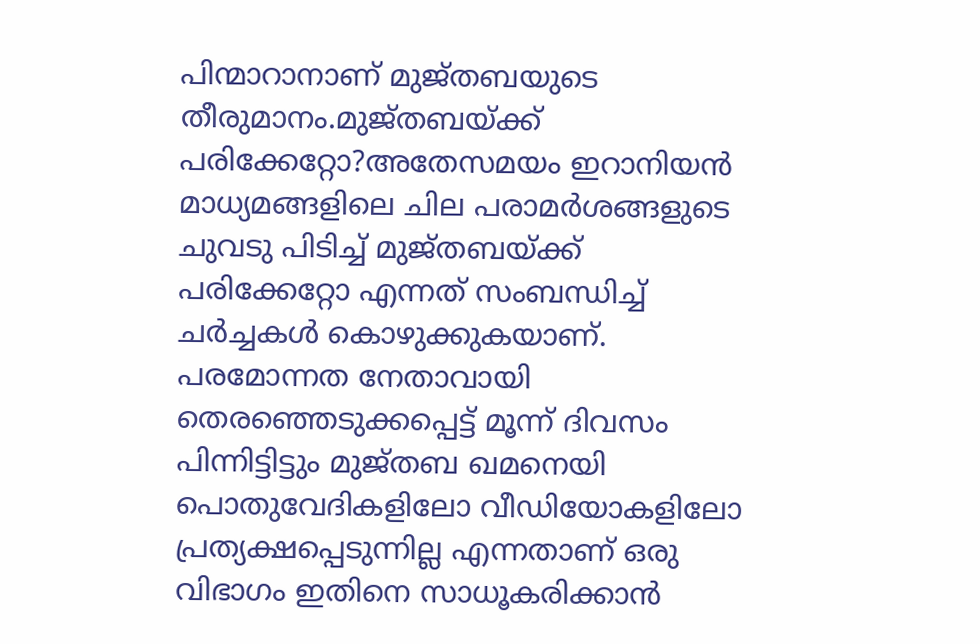പിന്മാറാനാണ് മുജ്തബയുടെ തീരുമാനം.മുജ്തബയ്ക്ക് പരിക്കേറ്റോ?അതേസമയം ഇറാനിയൻ മാധ്യമങ്ങളിലെ ചില പരാമര്‍ശങ്ങളുടെ ചുവടു പിടിച്ച്‌ മുജ്തബയ്ക്ക് പരിക്കേറ്റോ എന്നത് സംബന്ധിച്ച്‌ ചര്‍ച്ചകള്‍ കൊഴുക്കുകയാണ്. പരമോന്നത നേതാവായി തെരഞ്ഞെടുക്കപ്പെട്ട് മൂന്ന് ദിവസം പിന്നിട്ടിട്ടും മുജ്തബ ഖമനെയി പൊതുവേദികളിലോ വീഡിയോകളിലോ പ്രത്യക്ഷപ്പെടുന്നില്ല എന്നതാണ് ഒരു വിഭാഗം ഇതിനെ സാധൂകരിക്കാൻ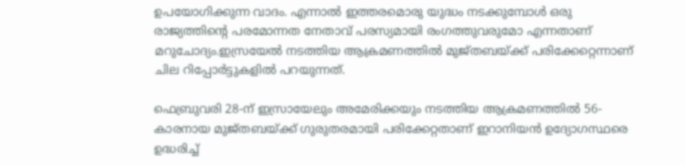ഉപയോഗിക്കുന്ന വാദം. എന്നാല്‍ ഇത്തരമൊരു യുദ്ധം നടക്കുമ്പോള്‍ ഒരു രാജ്യത്തിന്റെ പരമോന്നത നേതാവ് പരസ്യമായി രംഗത്തുവരുമോ എന്നതാണ് മറുചോദ്യം.ഇസ്രയേല്‍ നടത്തിയ ആക്രമണത്തില്‍ മുജ്തബയ്ക്ക് പരിക്കേറ്റെന്നാണ് ചില റിപ്പോര്‍ട്ടുകളില്‍ പറയുന്നത്.

ഫെബ്രുവരി 28-ന് ഇസ്രായേലും അമേരിക്കയും നടത്തിയ ആക്രമണത്തില്‍ 56-കാരനായ മുജ്തബയ്ക്ക് ഗുരുതരമായി പരിക്കേറ്റതാണ് ഇറാനിയൻ ഉദ്യോഗസ്ഥരെ ഉദ്ധരിച്ച്‌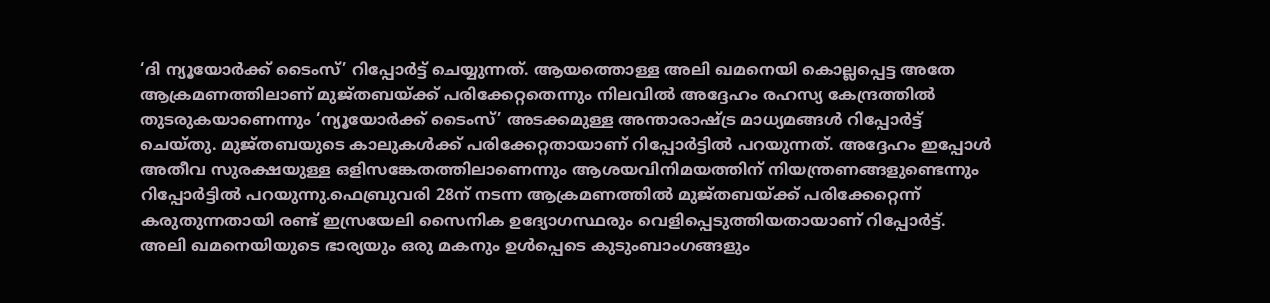‘ദി ന്യൂയോർക്ക് ടൈംസ്’ റിപ്പോർട്ട് ചെയ്യുന്നത്. ആയത്തൊള്ള അലി ഖമനെയി കൊല്ലപ്പെട്ട അതേ ആക്രമണത്തിലാണ് മുജ്തബയ്ക്ക് പരിക്കേറ്റതെന്നും നിലവില്‍ അദ്ദേഹം രഹസ്യ കേന്ദ്രത്തില്‍ തുടരുകയാണെന്നും ‘ന്യൂയോര്‍ക്ക് ടൈംസ്’ അടക്കമുള്ള അന്താരാഷ്ട്ര മാധ്യമങ്ങള്‍ റിപ്പോര്‍ട്ട് ചെയ്തു. മുജ്തബയുടെ കാലുകള്‍ക്ക് പരിക്കേറ്റതായാണ് റിപ്പോർട്ടില്‍ പറയുന്നത്. അദ്ദേഹം ഇപ്പോള്‍ അതീവ സുരക്ഷയുള്ള ഒളിസങ്കേതത്തിലാണെന്നും ആശയവിനിമയത്തിന് നിയന്ത്രണങ്ങളുണ്ടെന്നും റിപ്പോർട്ടില്‍ പറയുന്നു.ഫെബ്രുവരി 28ന് നടന്ന ആക്രമണത്തില്‍ മുജ്തബയ്ക്ക് പരിക്കേറ്റെന്ന് കരുതുന്നതായി രണ്ട് ഇസ്രയേലി സൈനിക ഉദ്യോഗസ്ഥരും വെളിപ്പെടുത്തിയതായാണ് റിപ്പോര്‍ട്ട്. അലി ഖമനെയിയുടെ ഭാര്യയും ഒരു മകനും ഉള്‍പ്പെടെ കുടുംബാംഗങ്ങളും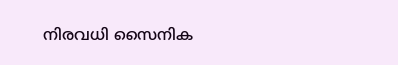നിരവധി സൈനിക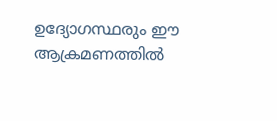ഉദ്യോഗസ്ഥരും ഈ ആക്രമണത്തില്‍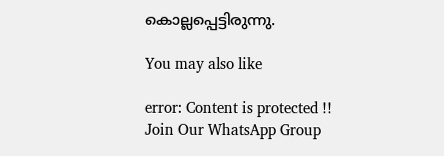കൊല്ലപ്പെട്ടിരുന്നു.

You may also like

error: Content is protected !!
Join Our WhatsApp Group